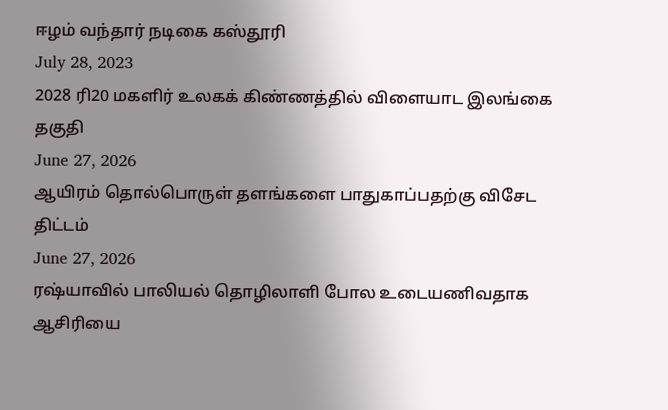ஈழம் வந்தார் நடிகை கஸ்தூரி
July 28, 2023
2028 ரி20 மகளிர் உலகக் கிண்ணத்தில் விளையாட இலங்கை தகுதி
June 27, 2026
ஆயிரம் தொல்பொருள் தளங்களை பாதுகாப்பதற்கு விசேட திட்டம்
June 27, 2026
ரஷ்யாவில் பாலியல் தொழிலாளி போல உடையணிவதாக ஆசிரியை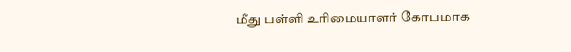மீது பள்ளி உரிமையாளர் கோபமாக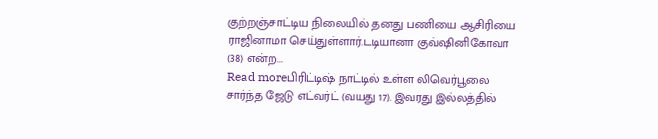குற்றஞ்சாட்டிய நிலையில் தனது பணியை ஆசிரியை ராஜினாமா செய்துள்ளார்.டடியானா குவ்ஷினிகோவா (38) என்ற...
Read moreபிரிட்டிஷ் நாட்டில் உள்ள லிவெர்பூலை சார்ந்த ஜேடு எட்வர்ட் (வயது 17). இவரது இல்லத்தில்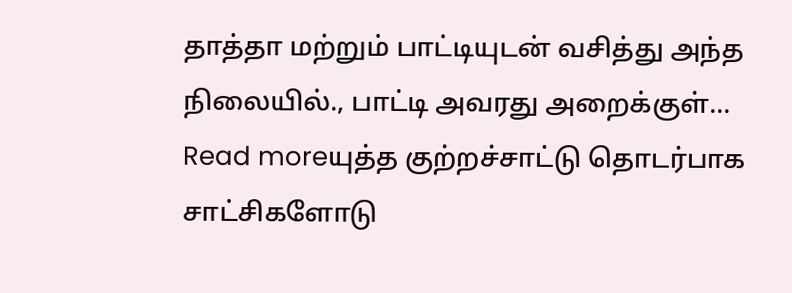தாத்தா மற்றும் பாட்டியுடன் வசித்து அந்த நிலையில்., பாட்டி அவரது அறைக்குள்...
Read moreயுத்த குற்றச்சாட்டு தொடர்பாக சாட்சிகளோடு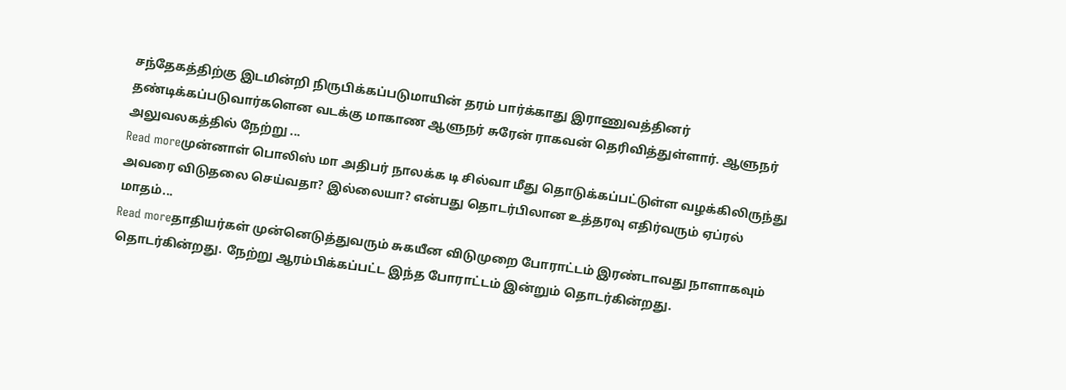சந்தேகத்திற்கு இடமின்றி நிருபிக்கப்படுமாயின் தரம் பார்க்காது இராணுவத்தினர் தண்டிக்கப்படுவார்களென வடக்கு மாகாண ஆளுநர் சுரேன் ராகவன் தெரிவித்துள்ளார். ஆளுநர் அலுவலகத்தில் நேற்று ...
Read moreமுன்னாள் பொலிஸ் மா அதிபர் நாலக்க டி சில்வா மீது தொடுக்கப்பட்டுள்ள வழக்கிலிருந்து அவரை விடுதலை செய்வதா? இல்லையா? என்பது தொடர்பிலான உத்தரவு எதிர்வரும் ஏப்ரல் மாதம்...
Read moreதாதியர்கள் முன்னெடுத்துவரும் சுகயீன விடுமுறை போராட்டம் இரண்டாவது நாளாகவும் தொடர்கின்றது. நேற்று ஆரம்பிக்கப்பட்ட இந்த போராட்டம் இன்றும் தொடர்கின்றது.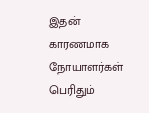இதன் காரணமாக நோயாளர்கள் பெரிதும்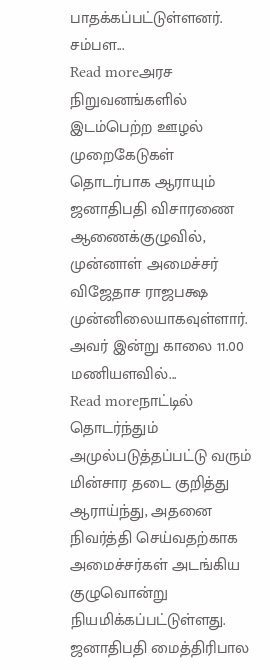பாதக்கப்பட்டுள்ளனர். சம்பள...
Read moreஅரச நிறுவனங்களில் இடம்பெற்ற ஊழல் முறைகேடுகள் தொடர்பாக ஆராயும் ஜனாதிபதி விசாரணை ஆணைக்குழுவில், முன்னாள் அமைச்சர் விஜேதாச ராஜபக்ஷ முன்னிலையாகவுள்ளார். அவர் இன்று காலை 11.00 மணியளவில்...
Read moreநாட்டில் தொடர்ந்தும் அமுல்படுத்தப்பட்டு வரும் மின்சார தடை குறித்து ஆராய்ந்து, அதனை நிவர்த்தி செய்வதற்காக அமைச்சர்கள் அடங்கிய குழுவொன்று நியமிக்கப்பட்டுள்ளது. ஜனாதிபதி மைத்திரிபால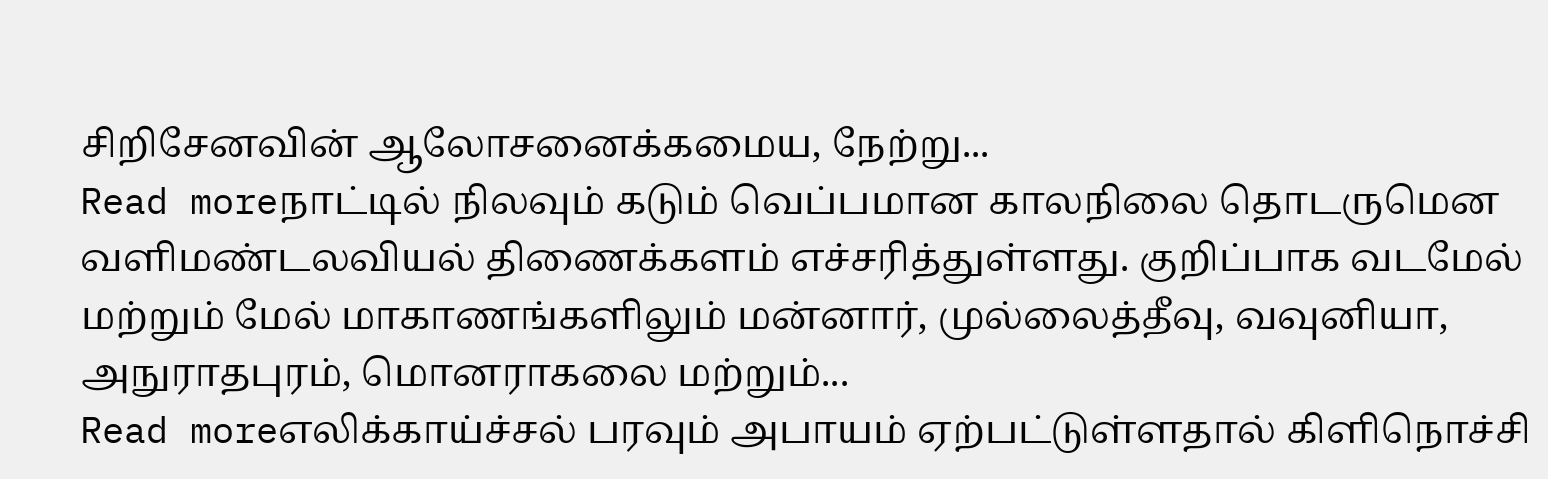சிறிசேனவின் ஆலோசனைக்கமைய, நேற்று...
Read moreநாட்டில் நிலவும் கடும் வெப்பமான காலநிலை தொடருமென வளிமண்டலவியல் திணைக்களம் எச்சரித்துள்ளது. குறிப்பாக வடமேல் மற்றும் மேல் மாகாணங்களிலும் மன்னார், முல்லைத்தீவு, வவுனியா, அநுராதபுரம், மொனராகலை மற்றும்...
Read moreஎலிக்காய்ச்சல் பரவும் அபாயம் ஏற்பட்டுள்ளதால் கிளிநொச்சி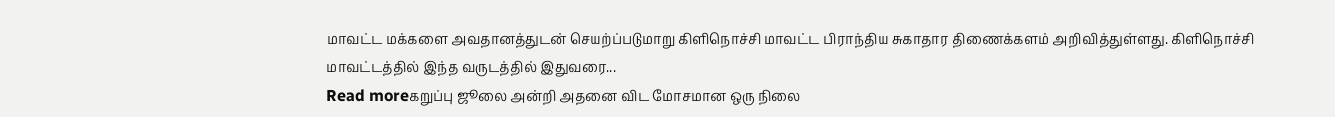மாவட்ட மக்களை அவதானத்துடன் செயற்ப்படுமாறு கிளிநொச்சி மாவட்ட பிராந்திய சுகாதார திணைக்களம் அறிவித்துள்ளது. கிளிநொச்சி மாவட்டத்தில் இந்த வருடத்தில் இதுவரை...
Read moreகறுப்பு ஜூலை அன்றி அதனை விட மோசமான ஒரு நிலை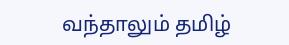வந்தாலும் தமிழ்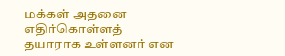மக்கள் அதனை எதிர்கொள்ளத் தயாராக உள்ளனர் என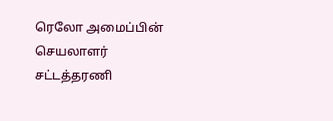ரெலோ அமைப்பின் செயலாளர் சட்டத்தரணி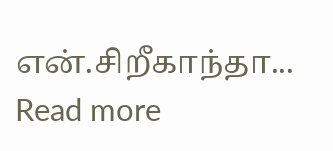என்.சிறீகாந்தா...
Read more